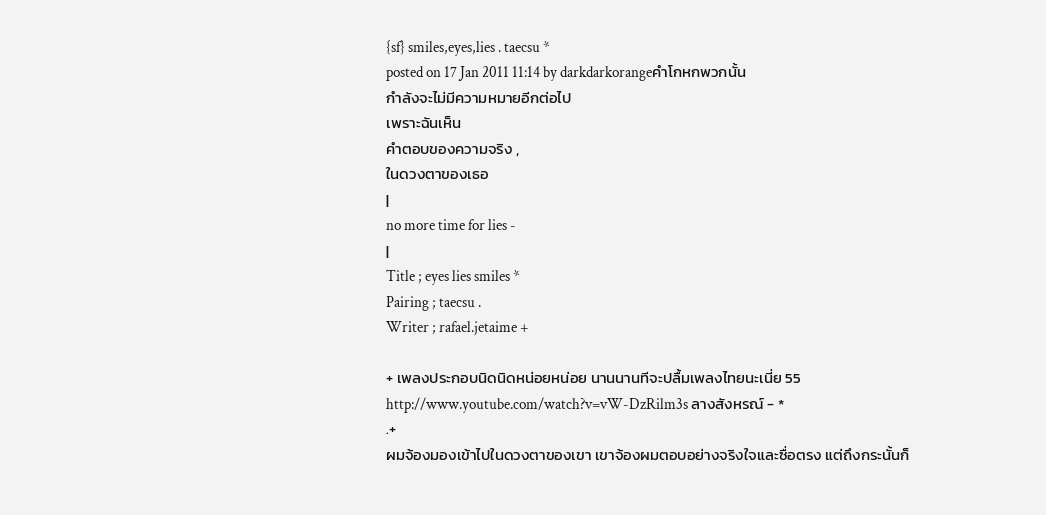{sf} smiles,eyes,lies . taecsu *
posted on 17 Jan 2011 11:14 by darkdarkorangeคำโกหกพวกนั้น
กำลังจะไม่มีความหมายอีกต่อไป
เพราะฉันเห็น
คำตอบของความจริง ,
ในดวงตาของเธอ
|
no more time for lies -
|
Title ; eyes lies smiles *
Pairing ; taecsu .
Writer ; rafael.jetaime +

+ เพลงประกอบนิดนิดหน่อยหน่อย นานนานทีจะปลื้มเพลงไทยนะเนี่ย 55
http://www.youtube.com/watch?v=vW-DzRilm3s ลางสังหรณ์ - *
.+
ผมจ้องมองเข้าไปในดวงตาของเขา เขาจ้องผมตอบอย่างจริงใจและซื่อตรง แต่ถึงกระนั้นก็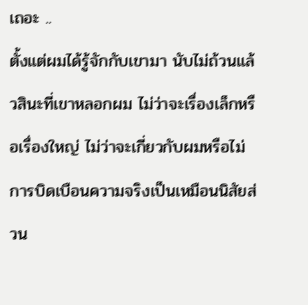เถอะ ..
ตั้งแต่ผมได้รู้จักกับเขามา นับไม่ถ้วนแล้วสินะที่เขาหลอกผม ไม่ว่าจะเรื่องเล็กหรือเรื่องใหญ่ ไม่ว่าจะเกี่ยวกับผมหรือไม่ การบิดเบือนความจริงเป็นเหมือนนิสัยส่วน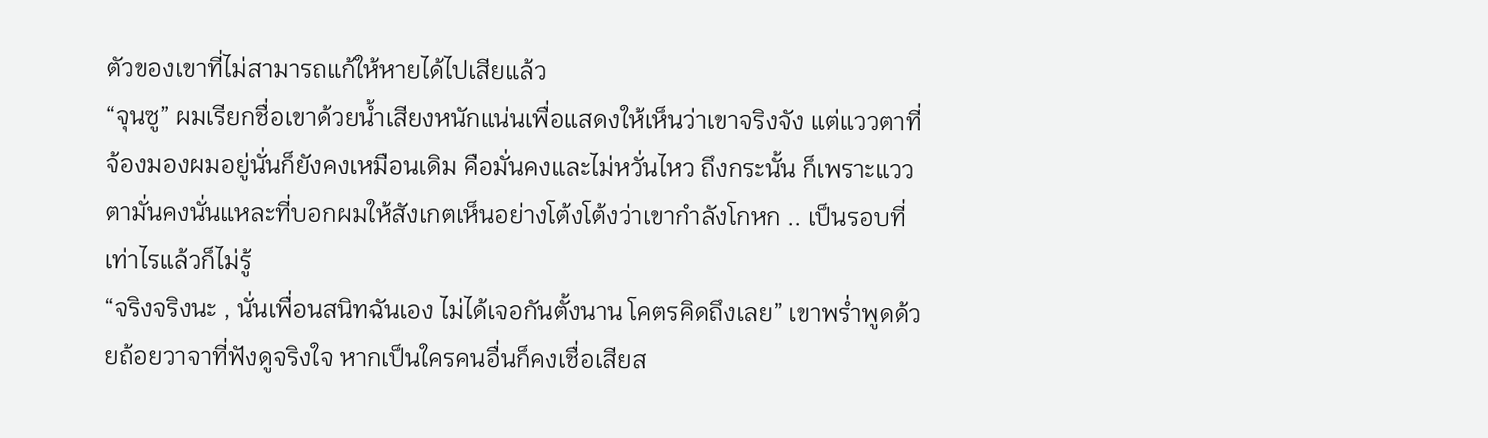ตัวของเขาที่ไม่สามารถแก้ให้หายได้ไปเสียแล้ว
“จุนซู” ผมเรียกชื่อเขาด้วยน้ำเสียงหนักแน่นเพื่อแสดงให้เห็นว่าเขาจริงจัง แต่แววตาที่จ้องมองผมอยู่นั่นก็ยังคงเหมือนเดิม คือมั่นคงและไม่หวั่นไหว ถึงกระนั้น ก็เพราะแววตามั่นคงนั่นแหละที่บอกผมให้สังเกตเห็นอย่างโต้งโต้งว่าเขากำลังโกหก .. เป็นรอบที่เท่าไรแล้วก็ไม่รู้
“จริงจริงนะ , นั่นเพื่อนสนิทฉันเอง ไม่ได้เจอกันตั้งนาน โคตรคิดถึงเลย” เขาพร่ำพูดด้วยถ้อยวาจาที่ฟังดูจริงใจ หากเป็นใครคนอื่นก็คงเชื่อเสียส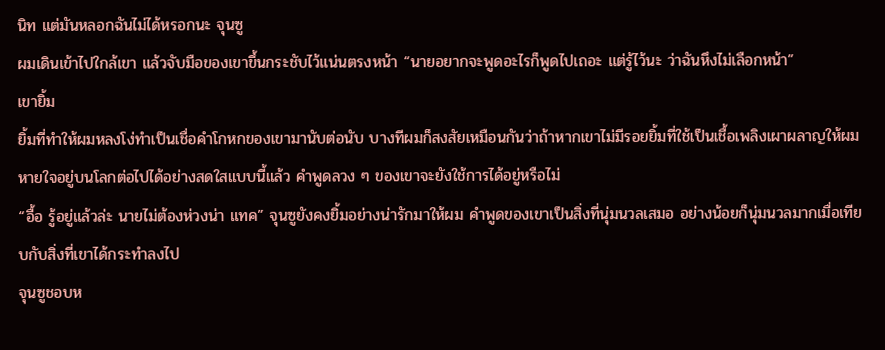นิท แต่มันหลอกฉันไม่ได้หรอกนะ จุนซู
ผมเดินเข้าไปใกล้เขา แล้วจับมือของเขาขึ้นกระชับไว้แน่นตรงหน้า “นายอยากจะพูดอะไรก็พูดไปเถอะ แต่รู้ไว้นะ ว่าฉันหึงไม่เลือกหน้า”
เขายิ้ม
ยิ้มที่ทำให้ผมหลงโง่ทำเป็นเชื่อคำโกหกของเขามานับต่อนับ บางทีผมก็สงสัยเหมือนกันว่าถ้าหากเขาไม่มีรอยยิ้มที่ใช้เป็นเชื้อเพลิงเผาผลาญให้ผมหายใจอยู่บนโลกต่อไปได้อย่างสดใสแบบนี้แล้ว คำพูดลวง ๆ ของเขาจะยังใช้การได้อยู่หรือไม่
“อื้อ รู้อยู่แล้วล่ะ นายไม่ต้องห่วงน่า แทค” จุนซูยังคงยิ้มอย่างน่ารักมาให้ผม คำพูดของเขาเป็นสิ่งที่นุ่มนวลเสมอ อย่างน้อยก็นุ่มนวลมากเมื่อเทียบกับสิ่งที่เขาได้กระทำลงไป
จุนซูชอบห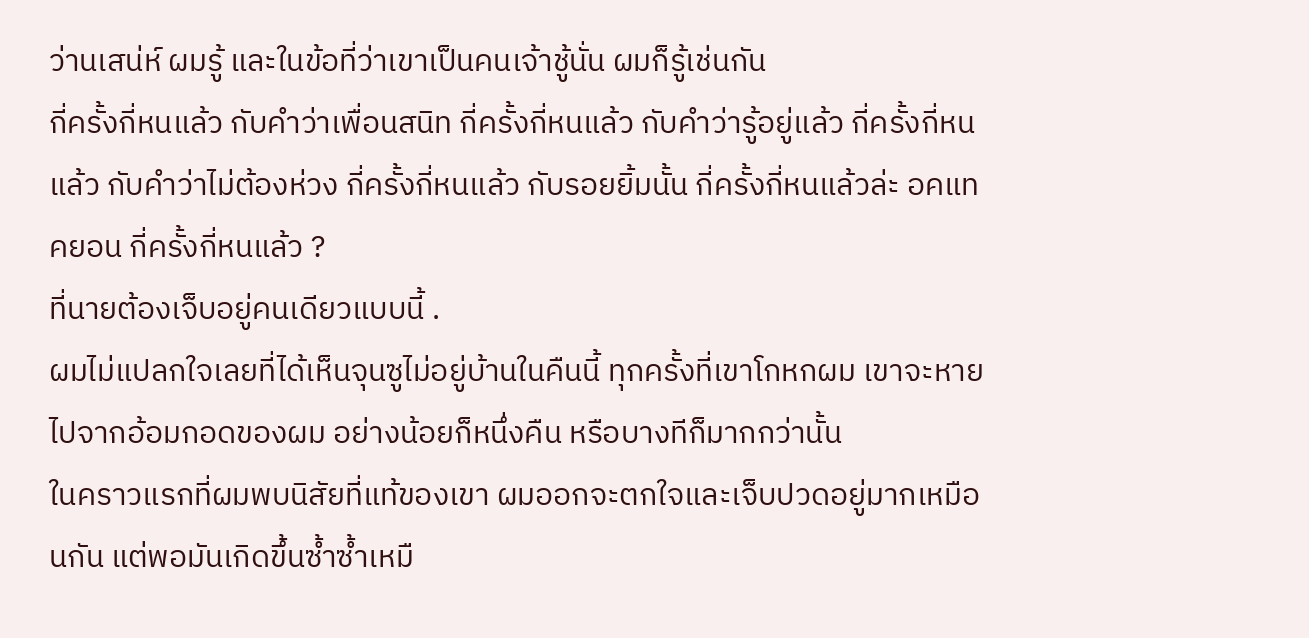ว่านเสน่ห์ ผมรู้ และในข้อที่ว่าเขาเป็นคนเจ้าชู้นั่น ผมก็รู้เช่นกัน
กี่ครั้งกี่หนแล้ว กับคำว่าเพื่อนสนิท กี่ครั้งกี่หนแล้ว กับคำว่ารู้อยู่แล้ว กี่ครั้งกี่หนแล้ว กับคำว่าไม่ต้องห่วง กี่ครั้งกี่หนแล้ว กับรอยยิ้มนั้น กี่ครั้งกี่หนแล้วล่ะ อคแทคยอน กี่ครั้งกี่หนแล้ว ?
ที่นายต้องเจ็บอยู่คนเดียวแบบนี้ .
ผมไม่แปลกใจเลยที่ได้เห็นจุนซูไม่อยู่บ้านในคืนนี้ ทุกครั้งที่เขาโกหกผม เขาจะหายไปจากอ้อมกอดของผม อย่างน้อยก็หนึ่งคืน หรือบางทีก็มากกว่านั้น
ในคราวแรกที่ผมพบนิสัยที่แท้ของเขา ผมออกจะตกใจและเจ็บปวดอยู่มากเหมือนกัน แต่พอมันเกิดขึ้นซ้ำซ้ำเหมื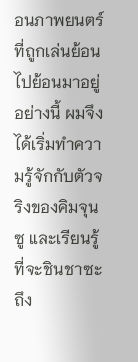อนภาพยนตร์ที่ถูกเล่นย้อนไปย้อนมาอยู่อย่างนี้ ผมจึงได้เริ่มทำความรู้จักกับตัวจริงของคิมจุนซู และเรียนรู้ที่จะชินชาซะ ถึง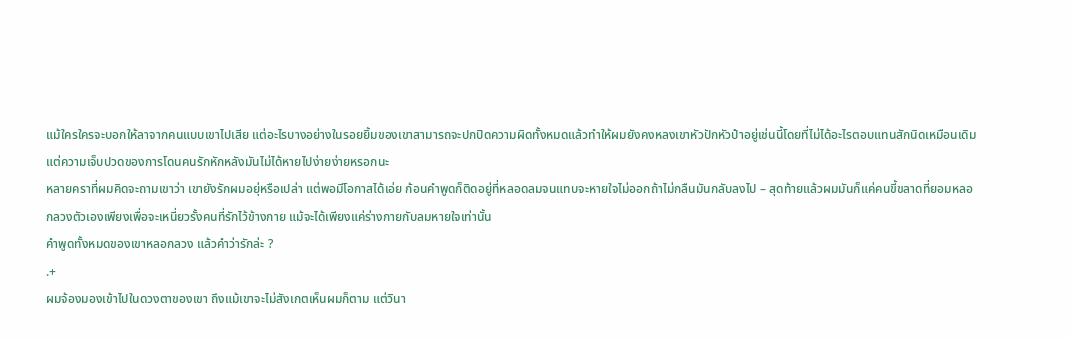แม้ใครใครจะบอกให้ลาจากคนแบบเขาไปเสีย แต่อะไรบางอย่างในรอยยิ้มของเขาสามารถจะปกปิดความผิดทั้งหมดแล้วทำให้ผมยังคงหลงเขาหัวปักหัวปำอยู่เช่นนี้โดยที่ไม่ได้อะไรตอบแทนสักนิดเหมือนเดิม
แต่ความเจ็บปวดของการโดนคนรักหักหลังมันไม่ได้หายไปง่ายง่ายหรอกนะ
หลายคราที่ผมคิดจะถามเขาว่า เขายังรักผมอยุ่หรือเปล่า แต่พอมีโอกาสได้เอ่ย ก้อนคำพูดก็ติดอยู่ที่หลอดลมจนแทบจะหายใจไม่ออกถ้าไม่กลืนมันกลับลงไป – สุดท้ายแล้วผมมันก็แค่คนขี้ขลาดที่ยอมหลอกลวงตัวเองเพียงเพื่อจะเหนี่ยวรั้งคนที่รักไว้ข้างกาย แม้จะได้เพียงแค่ร่างกายกับลมหายใจเท่านั้น
คำพูดทั้งหมดของเขาหลอกลวง แล้วคำว่ารักล่ะ ?
.+
ผมจ้องมองเข้าไปในดวงตาของเขา ถึงแม้เขาจะไม่สังเกตเห็นผมก็ตาม แต่วินา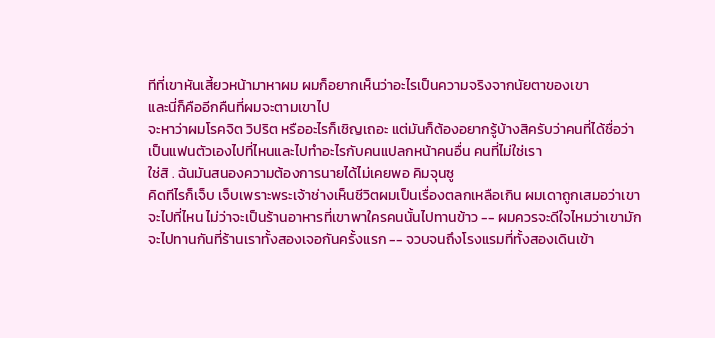ทีที่เขาหันเสี้ยวหน้ามาหาผม ผมก็อยากเห็นว่าอะไรเป็นความจริงจากนัยตาของเขา
และนี่ก็คืออีกคืนที่ผมจะตามเขาไป
จะหาว่าผมโรคจิต วิปริต หรืออะไรก็เชิญเถอะ แต่มันก็ต้องอยากรู้บ้างสิครับว่าคนที่ได้ชื่อว่าเป็นแฟนตัวเองไปที่ไหนและไปทำอะไรกับคนแปลกหน้าคนอื่น คนที่ไม่ใช่เรา
ใช่สิ . ฉันมันสนองความต้องการนายได้ไม่เคยพอ คิมจุนซู
คิดทีไรก็เจ็บ เจ็บเพราะพระเจ้าช่างเห็นชีวิตผมเป็นเรื่องตลกเหลือเกิน ผมเดาถูกเสมอว่าเขาจะไปที่ไหน ไม่ว่าจะเป็นร้านอาหารที่เขาพาใครคนนั้นไปทานข้าว -- ผมควรจะดีใจไหมว่าเขามักจะไปทานกันที่ร้านเราทั้งสองเจอกันครั้งแรก -- จวบจนถึงโรงแรมที่ทั้งสองเดินเข้า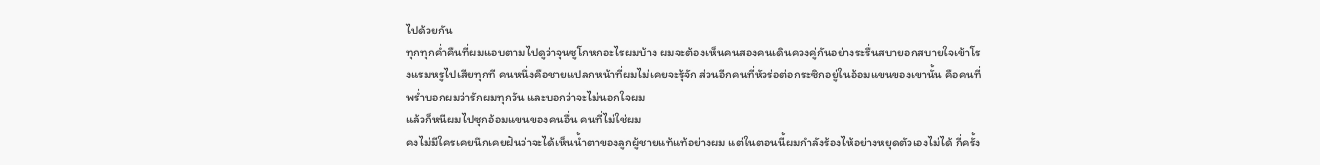ไปด้วยกัน
ทุกทุกค่ำคืนที่ผมแอบตามไปดูว่าจุนซูโกหกอะไรผมบ้าง ผมจะต้องเห็นคนสองคนเดินควงคู่กันอย่างระรื่นสบายอกสบายใจเข้าโรงแรมหรูไปเสียทุกที คนหนึ่งคือชายแปลกหน้าที่ผมไม่เคยจะรุ้จัก ส่วนอีกคนที่หัวร่อต่อกระซิกอยู่ในอ้อมแขนของเขานั้น คือคนที่พร่ำบอกผมว่ารักผมทุกวัน และบอกว่าจะไม่นอกใจผม
แล้วก็หนีผมไปซุกอ้อมแขนของคนอื่น คนที่ไม่ใช่ผม
คงไม่มีใครเคยนึกเคยฝันว่าจะได้เห็นน้ำตาของลูกผู้ชายแท้แท้อย่างผม แต่ในตอนนี้ผมกำลังร้องไห้อย่างหยุดตัวเองไม่ได้ กี่ครั้ง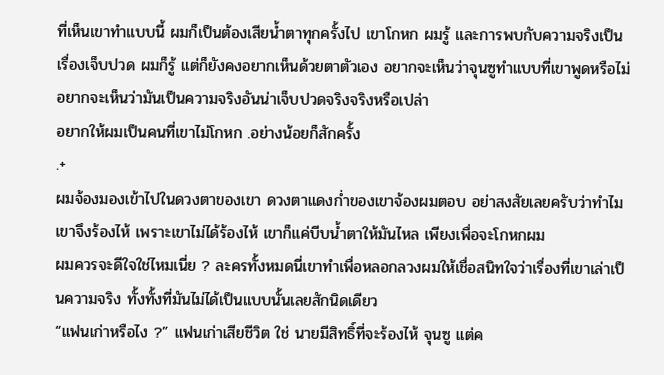ที่เห็นเขาทำแบบนี้ ผมก็เป็นต้องเสียน้ำตาทุกครั้งไป เขาโกหก ผมรู้ และการพบกับความจริงเป็นเรื่องเจ็บปวด ผมก็รู้ แต่ก็ยังคงอยากเห็นด้วยตาตัวเอง อยากจะเห็นว่าจุนซูทำแบบที่เขาพูดหรือไม่ อยากจะเห็นว่ามันเป็นความจริงอันน่าเจ็บปวดจริงจริงหรือเปล่า
อยากให้ผมเป็นคนที่เขาไม่โกหก .อย่างน้อยก็สักครั้ง
.+
ผมจ้องมองเข้าไปในดวงตาของเขา ดวงตาแดงก่ำของเขาจ้องผมตอบ อย่าสงสัยเลยครับว่าทำไมเขาจึงร้องไห้ เพราะเขาไม่ได้ร้องไห้ เขาก็แค่บีบน้ำตาให้มันไหล เพียงเพื่อจะโกหกผม
ผมควรจะดีใจใช่ไหมเนี่ย ? ละครทั้งหมดนี่เขาทำเพื่อหลอกลวงผมให้เชื่อสนิทใจว่าเรื่องที่เขาเล่าเป็นความจริง ทั้งทั้งที่มันไม่ได้เป็นแบบนั้นเลยสักนิดเดียว
“แฟนเก่าหรือไง ?” แฟนเก่าเสียชีวิต ใช่ นายมีสิทธิ์ที่จะร้องไห้ จุนซู แต่ค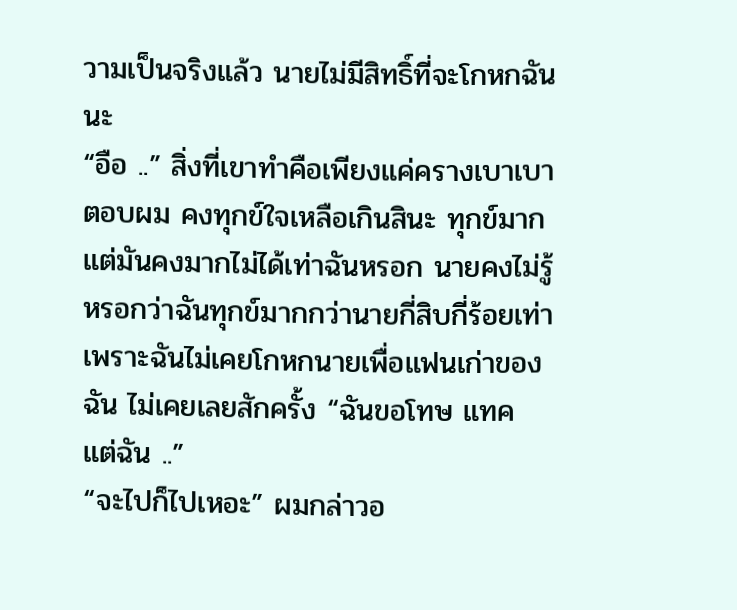วามเป็นจริงแล้ว นายไม่มีสิทธิ์ที่จะโกหกฉันนะ
“อือ ..” สิ่งที่เขาทำคือเพียงแค่ครางเบาเบาตอบผม คงทุกข์ใจเหลือเกินสินะ ทุกข์มาก แต่มันคงมากไม่ได้เท่าฉันหรอก นายคงไม่รู้หรอกว่าฉันทุกข์มากกว่านายกี่สิบกี่ร้อยเท่า เพราะฉันไม่เคยโกหกนายเพื่อแฟนเก่าของฉัน ไม่เคยเลยสักครั้ง “ฉันขอโทษ แทค แต่ฉัน ..”
“จะไปก็ไปเหอะ” ผมกล่าวอ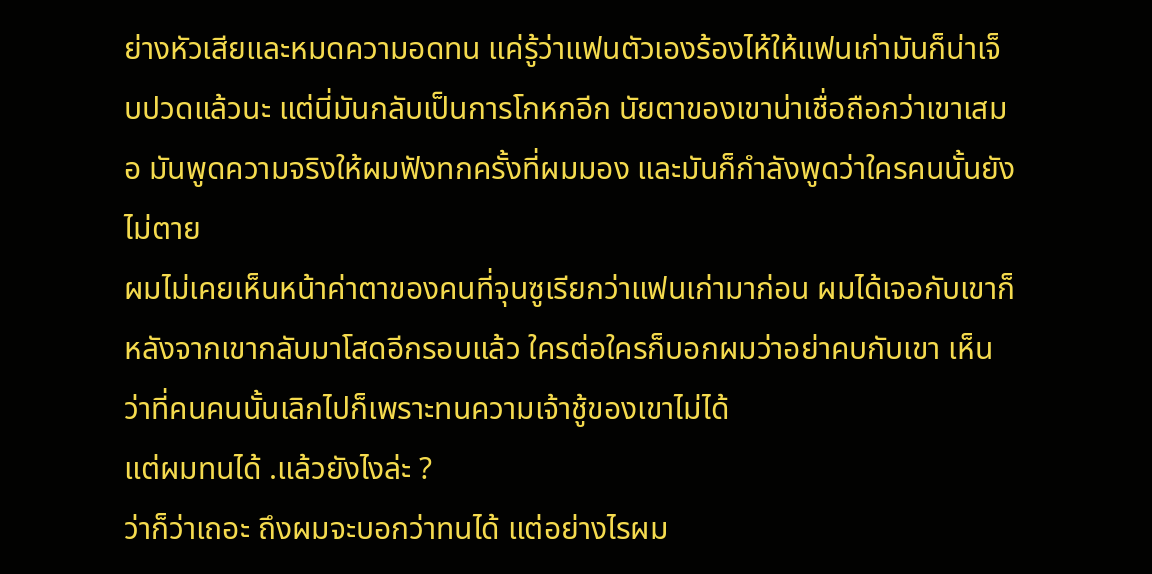ย่างหัวเสียและหมดความอดทน แค่รู้ว่าแฟนตัวเองร้องไห้ให้แฟนเก่ามันก็น่าเจ็บปวดแล้วนะ แต่นี่มันกลับเป็นการโกหกอีก นัยตาของเขาน่าเชื่อถือกว่าเขาเสมอ มันพูดความจริงให้ผมฟังทกครั้งที่ผมมอง และมันก็กำลังพูดว่าใครคนนั้นยังไม่ตาย
ผมไม่เคยเห็นหน้าค่าตาของคนที่จุนซูเรียกว่าแฟนเก่ามาก่อน ผมได้เจอกับเขาก็หลังจากเขากลับมาโสดอีกรอบแล้ว ใครต่อใครก็บอกผมว่าอย่าคบกับเขา เห็นว่าที่คนคนนั้นเลิกไปก็เพราะทนความเจ้าชู้ของเขาไม่ได้
แต่ผมทนได้ .แล้วยังไงล่ะ ?
ว่าก็ว่าเถอะ ถึงผมจะบอกว่าทนได้ แต่อย่างไรผม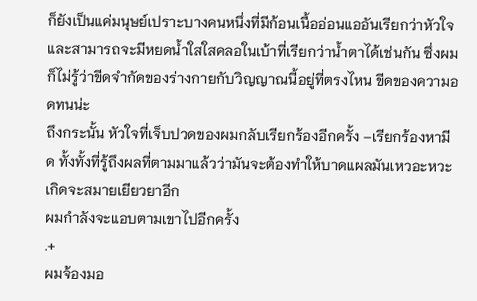ก็ยังเป็นแค่มนุษย์เปราะบางคนหนึ่งที่มีก้อนเนื้ออ่อนแออันเรียกว่าหัวใจ และสามารถจะมีหยดน้ำใสใสคลอในเบ้าที่เรียกว่าน้ำตาได้เช่นกัน ซึ่งผมก็ไม่รู้ว่าขีดจำกัดของร่างกายกับวิญญาณนี้อยู่ที่ตรงไหน ขีดของความอดทนน่ะ
ถึงกระนั้น หัวใจที่เจ็บปวดของผมกลับเรียกร้องอีกครั้ง –เรียกร้องหามีด ทั้งทั้งที่รู้ถึงผลที่ตามมาแล้วว่ามันจะต้องทำให้บาดแผลมันเหวอะหวะเกิดจะสมายเยียวยาอีก
ผมกำลังจะแอบตามเขาไปอีกครั้ง
.+
ผมจ้องมอ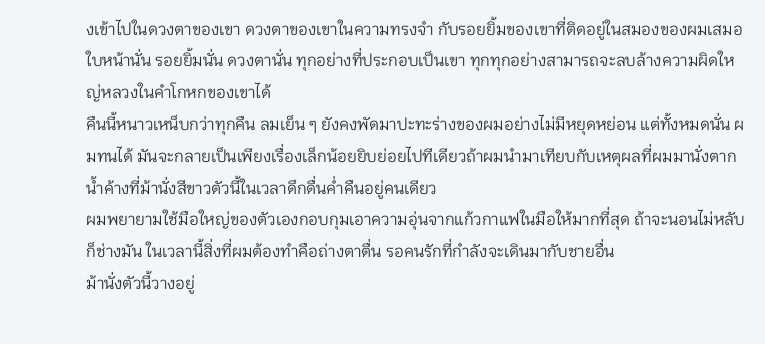งเข้าไปในดวงตาของเขา ดวงตาของเขาในความทรงจำ กับรอยยิ้มของเขาที่ติดอยู่ในสมองของผมเสมอ ใบหน้านั่น รอยยิ้มนั่น ดวงตานั่น ทุกอย่างที่ประกอบเป็นเขา ทุกทุกอย่างสามารถจะลบล้างความผิดใหญ่หลวงในคำโกหกของเขาได้
คืนนี้หนาวเหน็บกว่าทุกคืน ลมเย็น ๆ ยังคงพัดมาปะทะร่างของผมอย่างไม่มีหยุดหย่อน แต่ทั้งหมดนั่น ผมทนได้ มันจะกลายเป็นเพียงเรื่องเล็กน้อยยิบย่อยไปทีเดียวถ้าผมนำมาเทียบกับเหตุผลที่ผมมานั่งตากน้ำค้างที่ม้านั่งสีขาวตัวนี้ในเวลาดึกดื่นค่ำคืนอยู่คนเดียว
ผมพยายามใช้มือใหญ่ของตัวเองกอบกุมเอาความอุ่นจากแก้วกาแฟในมือให้มากที่สุด ถ้าจะนอนไม่หลับก็ช่างมัน ในเวลานี้สิ่งที่ผมต้องทำคือถ่างตาตื่น รอคนรักที่กำลังจะเดินมากับชายอื่น
ม้านั่งตัวนี้วางอยู่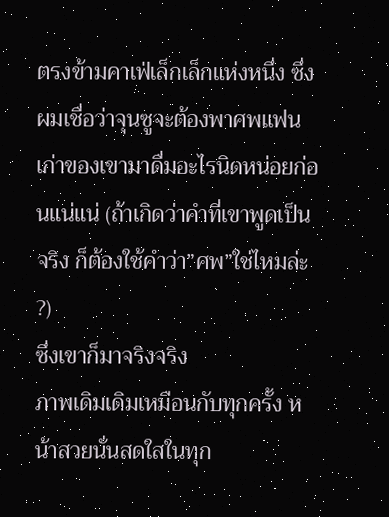ตรงข้ามคาเฟ่เล็กเล็กแห่งหนึ่ง ซึ่งผมเชื่อว่าจุนซูจะต้องพาศพแฟนเก่าของเขามาดื่มอะไรนิดหน่อยก่อนแน่แน่ (ถ้าเกิดว่าคำที่เขาพูดเป็นจริง ก็ต้องใช้คำว่า”ศพ”ใช่ไหมล่ะ ?)
ซึ่งเขาก็มาจริงจริง
ภาพเดิมเดิมเหมือนกับทุกครั้ง หน้าสวยนั่นสดใสในทุก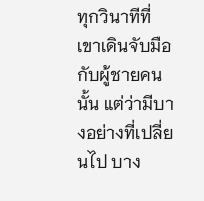ทุกวินาทีที่เขาเดินจับมือกับผู้ชายคนนั้น แต่ว่ามีบางอย่างที่เปลี่ยนไป บาง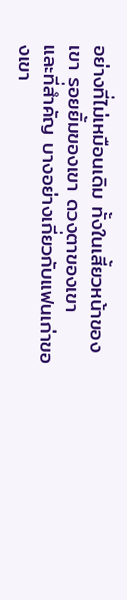อย่างที่ไม่เหมือนเดิม ทั้งในเสี้ยวหน้าของเขา รอยยิ้มของเขา ดวงตาของเขา
และที่สำคัญ บางอย่างเกี่ยวกับแฟนเก่าของเขา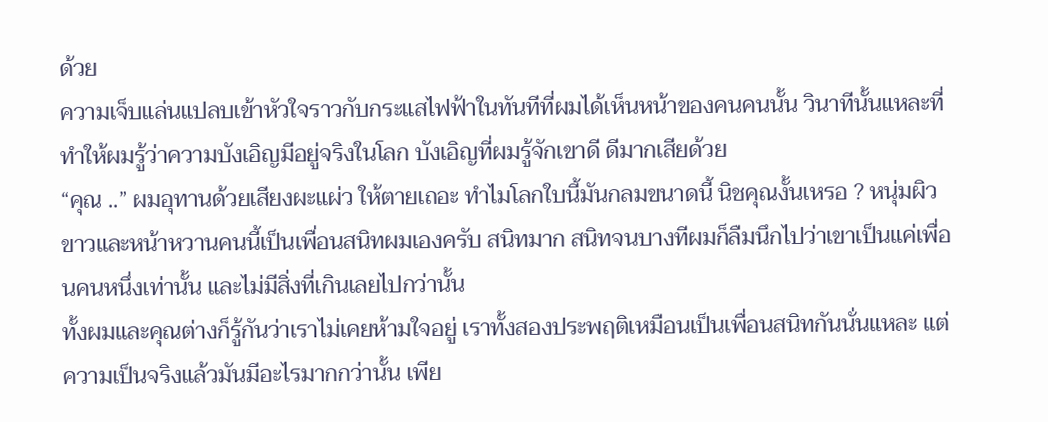ด้วย
ความเจ็บแล่นแปลบเข้าหัวใจราวกับกระแสไฟฟ้าในทันทีที่ผมได้เห็นหน้าของคนคนนั้น วินาทีนั้นแหละที่ทำให้ผมรู้ว่าความบังเอิญมีอยู่จริงในโลก บังเอิญที่ผมรู้จักเขาดี ดีมากเสียด้วย
“คุณ ..” ผมอุทานด้วยเสียงผะแผ่ว ให้ตายเถอะ ทำไมโลกใบนี้มันกลมขนาดนี้ นิชคุณงั้นเหรอ ? หนุ่มผิวขาวและหน้าหวานคนนี้เป็นเพื่อนสนิทผมเองครับ สนิทมาก สนิทจนบางทีผมก็ลืมนึกไปว่าเขาเป็นแค่เพื่อนคนหนึ่งเท่านั้น และไม่มีสิ่งที่เกินเลยไปกว่านั้น
ทั้งผมและคุณต่างก็รู้กันว่าเราไม่เคยห้ามใจอยู่ เราทั้งสองประพฤติเหมือนเป็นเพื่อนสนิทกันนั่นแหละ แต่ความเป็นจริงแล้วมันมีอะไรมากกว่านั้น เพีย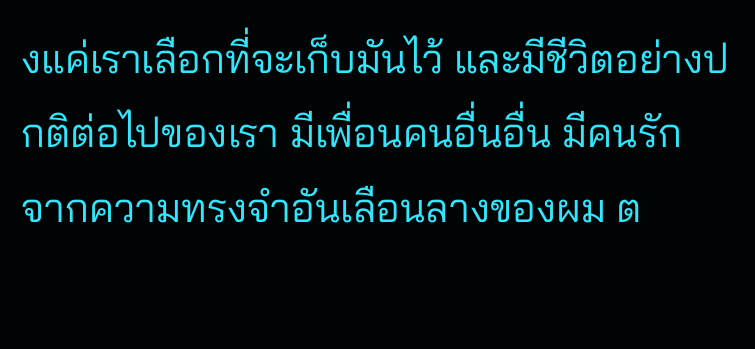งแค่เราเลือกที่จะเก็บมันไว้ และมีชีวิตอย่างปกติต่อไปของเรา มีเพื่อนคนอื่นอื่น มีคนรัก
จากความทรงจำอันเลือนลางของผม ต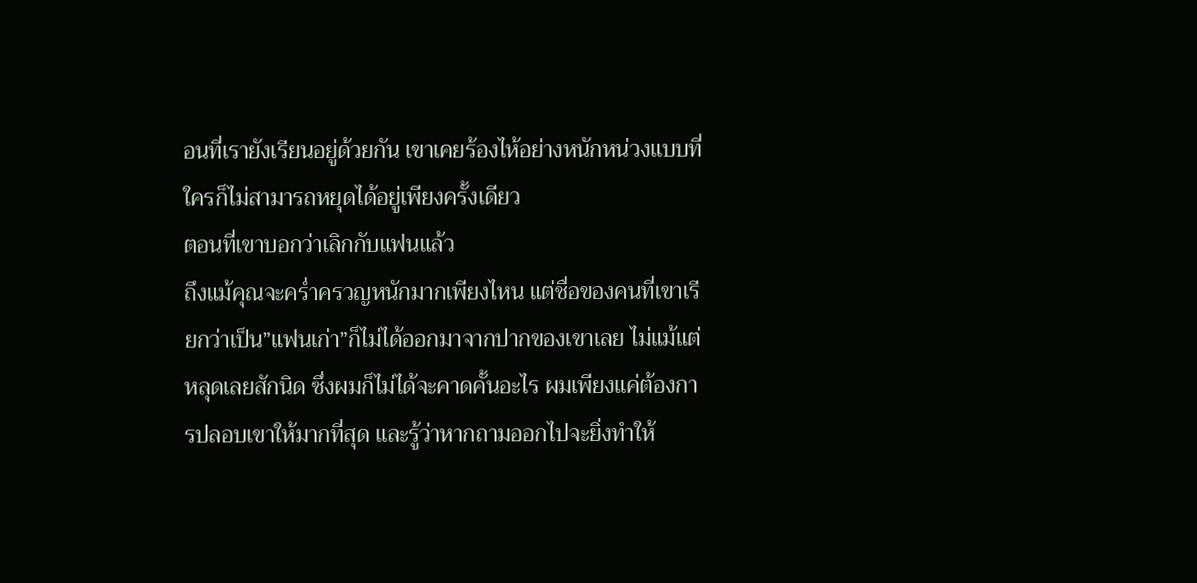อนที่เรายังเรียนอยู่ด้วยกัน เขาเคยร้องไห้อย่างหนักหน่วงแบบที่ใครก็ไม่สามารถหยุดได้อยู่เพียงครั้งเดียว
ตอนที่เขาบอกว่าเลิกกับแฟนแล้ว
ถึงแม้คุณจะคร่ำครวญหนักมากเพียงไหน แต่ชื่อของคนที่เขาเรียกว่าเป็น”แฟนเก่า”ก็ไม่ได้ออกมาจากปากของเขาเลย ไม่แม้แต่หลุดเลยสักนิด ซึ่งผมก็ไม่ได้จะคาดคั้นอะไร ผมเพียงแค่ต้องการปลอบเขาให้มากที่สุด และรู้ว่าหากถามออกไปจะยิ่งทำให้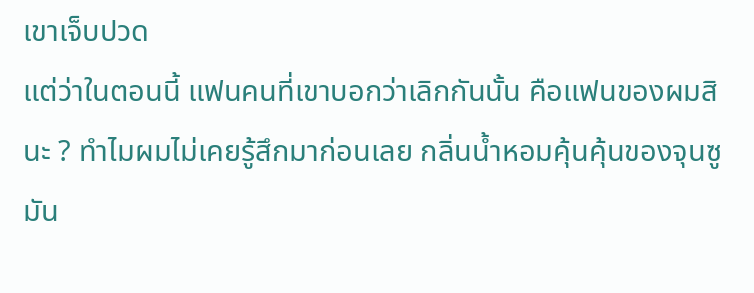เขาเจ็บปวด
แต่ว่าในตอนนี้ แฟนคนที่เขาบอกว่าเลิกกันนั้น คือแฟนของผมสินะ ? ทำไมผมไม่เคยรู้สึกมาก่อนเลย กลิ่นน้ำหอมคุ้นคุ้นของจุนซู มัน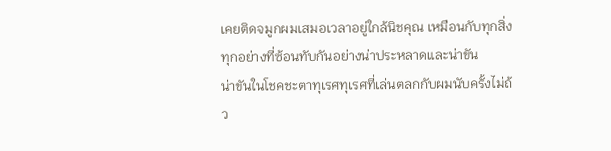เคยติดจมูกผมเสมอเวลาอยู่ใกล้นิชคุณ เหมือนกับทุกสิ่งทุกอย่างที่ซ้อนทับกันอย่างน่าประหลาดและน่าขัน
น่าขันในโชคชะตาทุเรศทุเรศที่เล่นตลกกับผมนับครั้งไม่ถ้ว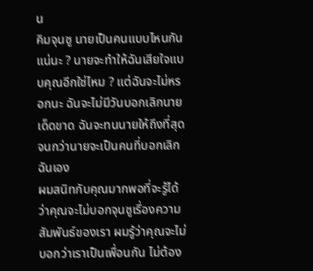น
คิมจุนซู นายเป็นคนแบบไหนกันแน่นะ ? นายจะทำให้ฉันเสียใจแบบคุณอีกใช่ไหม ? แต่ฉันจะไม่หรอกนะ ฉันจะไม่มีวันบอกเลิกนายเด็ดขาด ฉันจะทนนายให้ถึงที่สุด จนกว่านายจะเป็นคนที่บอกเลิกฉันเอง
ผมสนิทกับคุณมากพอที่จะรู้ได้ว่าคุณจะไม่บอกจุนซูเรื่องความสัมพันธ์ของเรา ผมรู้ว่าคุณจะไม่บอกว่าเราเป็นเพื่อนกัน ไม่ต้อง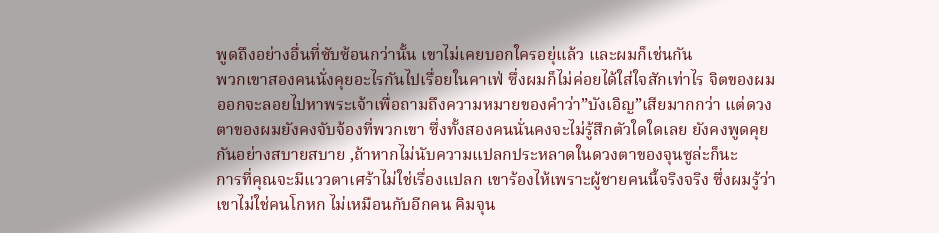พูดถึงอย่างอื่นที่ซับซ้อนกว่านั้น เขาไม่เคยบอกใครอยุ่แล้ว และผมก็เช่นกัน
พวกเขาสองคนนั่งคุยอะไรกันไปเรื่อยในคาเฟ่ ซึ่งผมก็ไม่ค่อยได้ใส่ใจสักเท่าไร จิตของผมออกจะลอยไปหาพระเจ้าเพื่อถามถึงความหมายของคำว่า”บังเอิญ”เสียมากกว่า แต่ดวงตาของผมยังคงจับจ้องที่พวกเขา ซึ่งทั้งสองคนนั่นคงจะไม่รู้สึกตัวใดใดเลย ยังคงพูดคุยกันอย่างสบายสบาย ,ถ้าหากไม่นับความแปลกประหลาดในดวงตาของจุนซูล่ะก็นะ
การที่คุณจะมีแววตาเศร้าไม่ใช่เรื่องแปลก เขาร้องไห้เพราะผู้ชายคนนี้จริงจริง ซึ่งผมรู้ว่าเขาไม่ใช่คนโกหก ไม่เหมือนกับอีกคน คิมจุน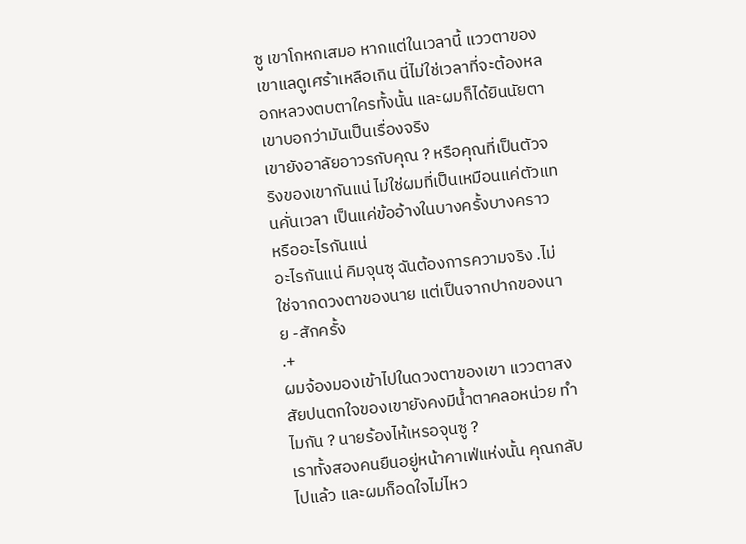ซู เขาโกหกเสมอ หากแต่ในเวลานี้ แววตาของเขาแลดูเศร้าเหลือเกิน นี่ไม่ใช่เวลาที่จะต้องหลอกหลวงตบตาใครทั้งนั้น และผมก็ได้ยินนัยตาเขาบอกว่ามันเป็นเรื่องจริง
เขายังอาลัยอาวรกับคุณ ? หรือคุณที่เป็นตัวจริงของเขากันแน่ ไม่ใช่ผมที่เป็นเหมือนแค่ตัวแทนคั่นเวลา เป็นแค่ข้ออ้างในบางครั้งบางคราว หรืออะไรกันแน่
อะไรกันแน่ คิมจุนซุ ฉันต้องการความจริง .ไม่ใช่จากดวงตาของนาย แต่เป็นจากปากของนาย -สักครั้ง
.+
ผมจ้องมองเข้าไปในดวงตาของเขา แววตาสงสัยปนตกใจของเขายังคงมีน้ำตาคลอหน่วย ทำไมกัน ? นายร้องไห้เหรอจุนซู ?
เราทั้งสองคนยืนอยู่หน้าคาเฟ่แห่งนั้น คุณกลับไปแล้ว และผมก็อดใจไม่ไหว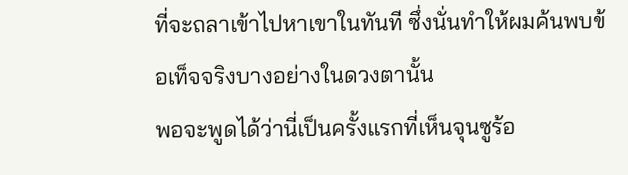ที่จะถลาเข้าไปหาเขาในทันที ซึ่งนั่นทำให้ผมค้นพบข้อเท็จจริงบางอย่างในดวงตานั้น
พอจะพูดได้ว่านี่เป็นครั้งแรกที่เห็นจุนซูร้อ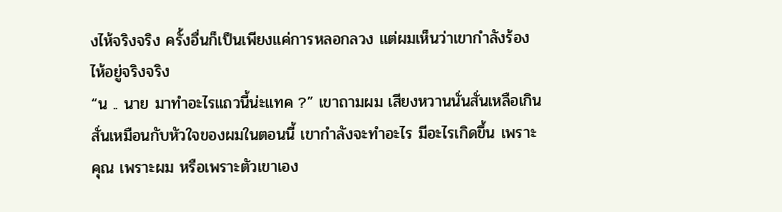งไห้จริงจริง ครั้งอื่นก็เป็นเพียงแค่การหลอกลวง แต่ผมเห็นว่าเขากำลังร้องไห้อยู่จริงจริง
“น .. นาย มาทำอะไรแถวนี้น่ะแทค ?” เขาถามผม เสียงหวานนั่นสั่นเหลือเกิน สั่นเหมือนกับหัวใจของผมในตอนนี้ เขากำลังจะทำอะไร มีอะไรเกิดขึ้น เพราะคุณ เพราะผม หรือเพราะตัวเขาเอง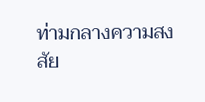ท่ามกลางความสงสัย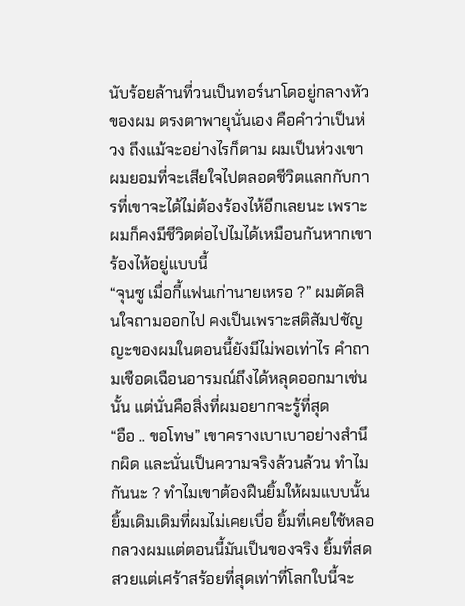นับร้อยล้านที่วนเป็นทอร์นาโดอยู่กลางหัวของผม ตรงตาพายุนั่นเอง คือคำว่าเป็นห่วง ถึงแม้จะอย่างไรก็ตาม ผมเป็นห่วงเขา ผมยอมที่จะเสียใจไปตลอดชีวิตแลกกับการที่เขาจะได้ไม่ต้องร้องไห้อีกเลยนะ เพราะผมก็คงมีชีวิตต่อไปไมได้เหมือนกันหากเขาร้องไห้อยู่แบบนี้
“จุนซู เมื่อกี้แฟนเก่านายเหรอ ?” ผมตัดสินใจถามออกไป คงเป็นเพราะสติสัมปชัญญะของผมในตอนนี้ยังมีไม่พอเท่าไร คำถามเชือดเฉือนอารมณ์ถึงได้หลุดออกมาเช่นนั้น แต่นั่นคือสิ่งที่ผมอยากจะรู้ที่สุด
“อือ .. ขอโทษ” เขาครางเบาเบาอย่างสำนึกผิด และนั่นเป็นความจริงล้วนล้วน ทำไมกันนะ ? ทำไมเขาต้องฝืนยิ้มให้ผมแบบนั้น ยิ้มเดิมเดิมที่ผมไม่เคยเบื่อ ยิ้มที่เคยใช้หลอกลวงผมแต่ตอนนี้มันเป็นของจริง ยิ้มที่สดสวยแต่เศร้าสร้อยที่สุดเท่าที่โลกใบนี้จะ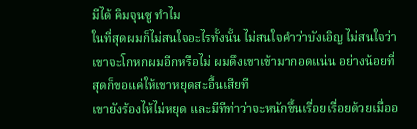มีได้ คิมจุนซู ทำไม
ในที่สุดผมก็ไม่สนใจอะไรทั้งนั้น ไม่สนใจคำว่าบังเอิญ ไม่สนใจว่าเขาจะโกหกผมอีกหรือไม่ ผมดึงเขาเข้ามากอดแน่น อย่างน้อยที่สุดก็ขอแค่ให้เขาหยุดสะอื้นเสียที
เขายังร้องไห้ไม่หยุด และมีทีท่าว่าจะหนักขึ้นเรื่อยเรื่อยด้วยเมื่ออ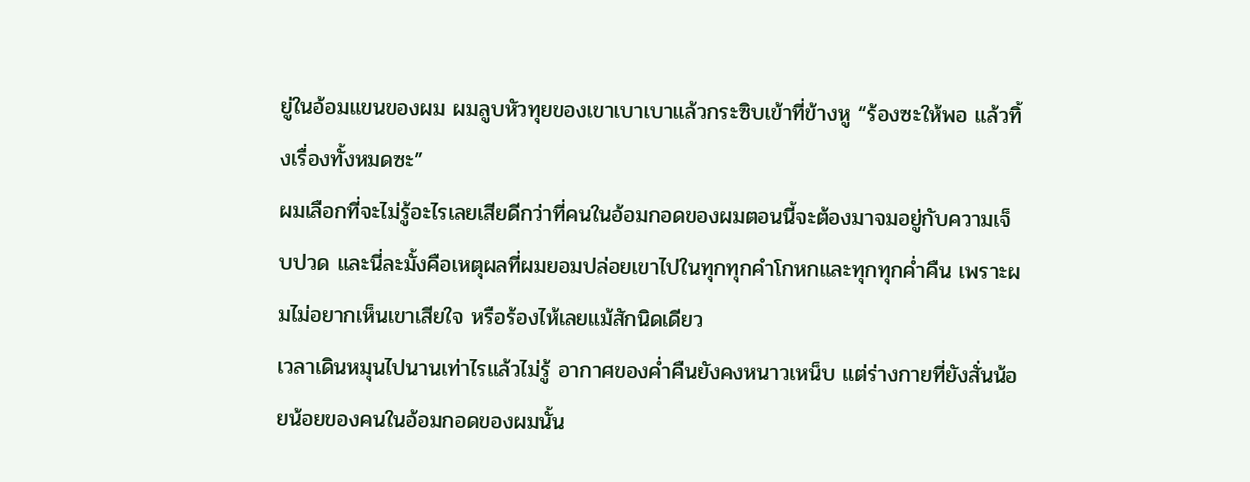ยู่ในอ้อมแขนของผม ผมลูบหัวทุยของเขาเบาเบาแล้วกระซิบเข้าที่ข้างหู “ร้องซะให้พอ แล้วทิ้งเรื่องทั้งหมดซะ”
ผมเลือกที่จะไม่รู้อะไรเลยเสียดีกว่าที่คนในอ้อมกอดของผมตอนนี้จะต้องมาจมอยู่กับความเจ็บปวด และนี่ละมั้งคือเหตุผลที่ผมยอมปล่อยเขาไปในทุกทุกคำโกหกและทุกทุกค่ำคืน เพราะผมไม่อยากเห็นเขาเสียใจ หรือร้องไห้เลยแม้สักนิดเดียว
เวลาเดินหมุนไปนานเท่าไรแล้วไม่รู้ อากาศของค่ำคืนยังคงหนาวเหน็บ แต่ร่างกายที่ยังสั่นน้อยน้อยของคนในอ้อมกอดของผมนั้น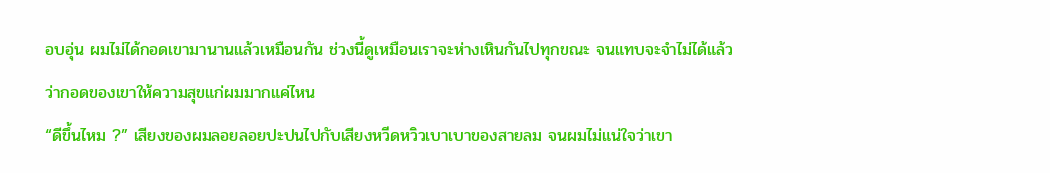อบอุ่น ผมไม่ได้กอดเขามานานแล้วเหมือนกัน ช่วงนี้ดูเหมือนเราจะห่างเหินกันไปทุกขณะ จนแทบจะจำไม่ได้แล้วว่ากอดของเขาให้ความสุขแก่ผมมากแค่ไหน
“ดีขึ้นไหม ?” เสียงของผมลอยลอยปะปนไปกับเสียงหวีดหวิวเบาเบาของสายลม จนผมไม่แน่ใจว่าเขา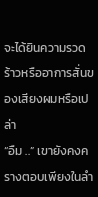จะได้ยินความรวดร้าวหรืออาการสั่นของเสียงผมหรือเปล่า
“อืม ..” เขายังคงครางตอบเพียงในลำ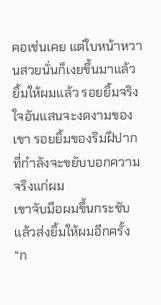คอเช่นเคย แต่ใบหน้าหวานสวยนั่นก็เงยขึ้นมาแล้วยิ้มให้ผมแล้ว รอยยิ้มจริงใจอันแสนจะงดงามของเขา รอยยิ้มของริมฝีปากที่กำลังจะขยับบอกความจริงแก่ผม
เขาจับมือผมขึ้นกระชับ แล้วส่งยิ้มให้ผมอีกครั้ง “ก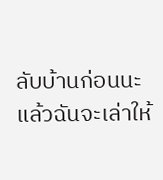ลับบ้านก่อนนะ แล้วฉันจะเล่าให้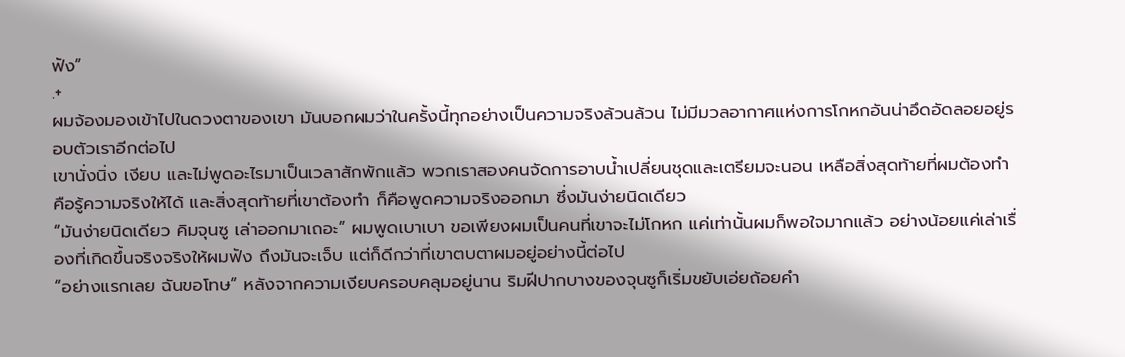ฟัง”
.+
ผมจ้องมองเข้าไปในดวงตาของเขา มันบอกผมว่าในครั้งนี้ทุกอย่างเป็นความจริงล้วนล้วน ไม่มีมวลอากาศแห่งการโกหกอันน่าอึดอัดลอยอยู่รอบตัวเราอีกต่อไป
เขานั่งนิ่ง เงียบ และไม่พูดอะไรมาเป็นเวลาสักพักแล้ว พวกเราสองคนจัดการอาบน้ำเปลี่ยนชุดและเตรียมจะนอน เหลือสิ่งสุดท้ายที่ผมต้องทำ คือรู้ความจริงให้ได้ และสิ่งสุดท้ายที่เขาต้องทำ ก็คือพูดความจริงออกมา ซึ่งมันง่ายนิดเดียว
“มันง่ายนิดเดียว คิมจุนซู เล่าออกมาเถอะ” ผมพูดเบาเบา ขอเพียงผมเป็นคนที่เขาจะไม่โกหก แค่เท่านั้นผมก็พอใจมากแล้ว อย่างน้อยแค่เล่าเรื่องที่เกิดขึ้นจริงจริงให้ผมฟัง ถึงมันจะเจ็บ แต่ก็ดีกว่าที่เขาตบตาผมอยู่อย่างนี้ต่อไป
“อย่างแรกเลย ฉันขอโทษ” หลังจากความเงียบครอบคลุมอยู่นาน ริมฝีปากบางของจุนซูก็เริ่มขยับเอ่ยถ้อยคำ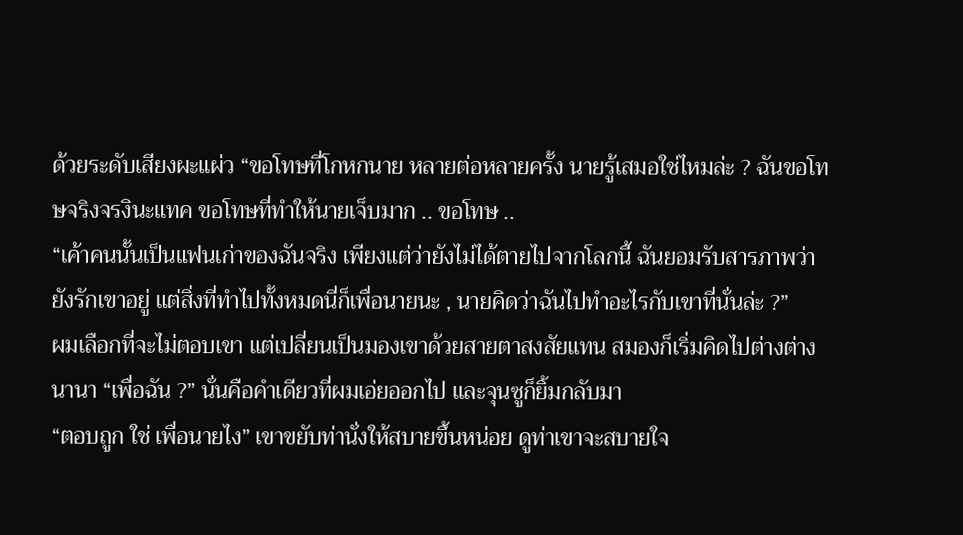ด้วยระดับเสียงผะแผ่ว “ขอโทษที่โกหกนาย หลายต่อหลายครั้ง นายรู้เสมอใช่ไหมล่ะ ? ฉันขอโทษจริงจรงินะแทค ขอโทษที่ทำให้นายเจ็บมาก .. ขอโทษ ..
“เค้าคนนั้นเป็นแฟนเก่าของฉันจริง เพียงแต่ว่ายังไม่ได้ตายไปจากโลกนี้ ฉันยอมรับสารภาพว่ายังรักเขาอยู่ แต่สิ่งที่ทำไปทั้งหมดนี่ก็เพื่อนายนะ , นายคิดว่าฉันไปทำอะไรกับเขาที่นั่นล่ะ ?”
ผมเลือกที่จะไม่ตอบเขา แต่เปลี่ยนเป็นมองเขาด้วยสายตาสงสัยแทน สมองก็เริ่มคิดไปต่างต่างนานา “เพื่อฉัน ?” นั่นคือคำเดียวที่ผมเอ่ยออกไป และจุนซูก็ยิ้มกลับมา
“ตอบถูก ใช่ เพื่อนายไง” เขาขยับท่านั่งให้สบายขึ้นหน่อย ดูท่าเขาจะสบายใจ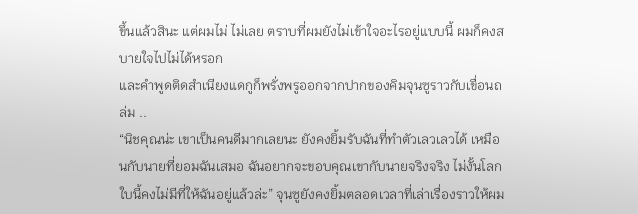ขึ้นแล้วสินะ แต่ผมไม่ ไม่เลย ตราบที่ผมยังไม่เข้าใจอะไรอยู่แบบนี้ ผมก็คงสบายใจไปไม่ได้หรอก
และคำพูดติดสำเนียงแดกูก็พรั่งพรูออกจากปากของคิมจุนซูราวกับเขื่อนถล่ม ..
“นิชคุณน่ะ เขาเป็นคนดีมากเลยนะ ยังคงยิ้มรับฉันที่ทำตัวเลวเลวได้ เหมือนกับนายที่ยอมฉันเสมอ ฉันอยากจะขอบคุณเขากับนายจริงจริง ไม่งั้นโลกใบนี้คงไม่มีที่ให้ฉันอยู่แล้วล่ะ” จุนซูยังคงยิ้มตลอดเวลาที่เล่าเรื่องราวให้ผม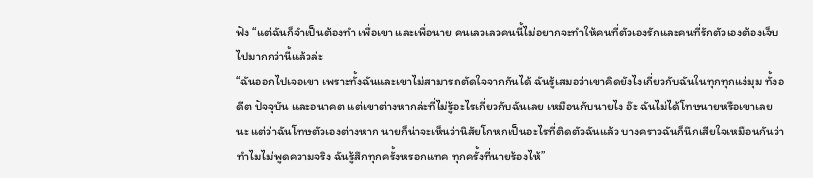ฟัง “แต่ฉันก็จำเป็นต้องทำ เพื่อเขา และเพื่อนาย คนเลวเลวคนนี้ไม่อยากจะทำให้คนที่ตัวเองรักและคนที่รักตัวเองต้องเจ็บไปมากกว่านี้แล้วล่ะ
“ฉันออกไปเจอเขา เพราะทั้งฉันและเขาไม่สามารถตัดใจจากกันได้ ฉันรู้เสมอว่าเขาคิดยังไงเกี่ยวกับฉันในทุกทุกแง่มุม ทั้งอดีต ปัจจุบัน และอนาคต แต่เขาต่างหากล่ะที่ไม่รู้อะไรเกี่ยวกับฉันเลย เหมือนกับนายไง อ๊ะ ฉันไม่ได้โทษนายหรือเขาเลยนะ แต่ว่าฉันโทษตัวเองต่างหาก นายก็น่าจะเห็นว่านิสัยโกหกเป็นอะไรที่ติดตัวฉันแล้ว บางคราวฉันก็นึกเสียใจเหมือนกันว่าทำไมไม่พูดความจริง ฉันรู้สึกทุกครั้งหรอกแทค ทุกครั้งที่นายร้องไห้”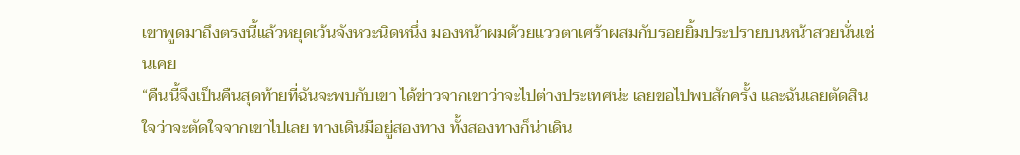เขาพูดมาถึงตรงนี้แล้วหยุดเว้นจังหวะนิดหนึ่ง มองหน้าผมด้วยแววตาเศร้าผสมกับรอยยิ้มประปรายบนหน้าสวยนั่นเช่นเคย
“คืนนี้จึงเป็นคืนสุดท้ายที่ฉันจะพบกับเขา ได้ข่าวจากเขาว่าจะไปต่างประเทศน่ะ เลยขอไปพบสักครั้ง และฉันเลยตัดสินใจว่าจะตัดใจจากเขาไปเลย ทางเดินมีอยู่สองทาง ทั้งสองทางก็น่าเดิน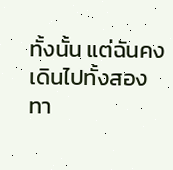ทั้งนั้น แต่ฉันคงเดินไปทั้งสองทา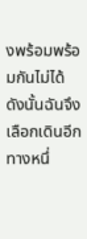งพร้อมพร้อมกันไม่ได้ ดังนั้นฉันจึงเลือกเดินอีกทางหนึ่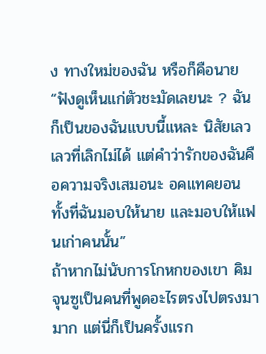ง ทางใหม่ของฉัน หรือก็คือนาย
“ฟังดูเห็นแก่ตัวชะมัดเลยนะ ? ฉันก็เป็นของฉันแบบนี้แหละ นิสัยเลวเลวที่เลิกไม่ได้ แต่คำว่ารักของฉันคือความจริงเสมอนะ อคแทคยอน ทั้งที่ฉันมอบให้นาย และมอบให้แฟนเก่าคนนั้น”
ถ้าหากไม่นับการโกหกของเขา คิมจุนซูเป็นคนที่พูดอะไรตรงไปตรงมามาก แต่นี่ก็เป็นครั้งแรก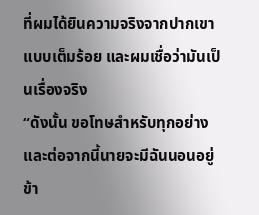ที่ผมได้ยินความจริงจากปากเขาแบบเต็มร้อย และผมเชื่อว่ามันเป็นเรื่องจริง
“ดังนั้น ขอโทษสำหรับทุกอย่าง และต่อจากนี้นายจะมีฉันนอนอยู่ข้า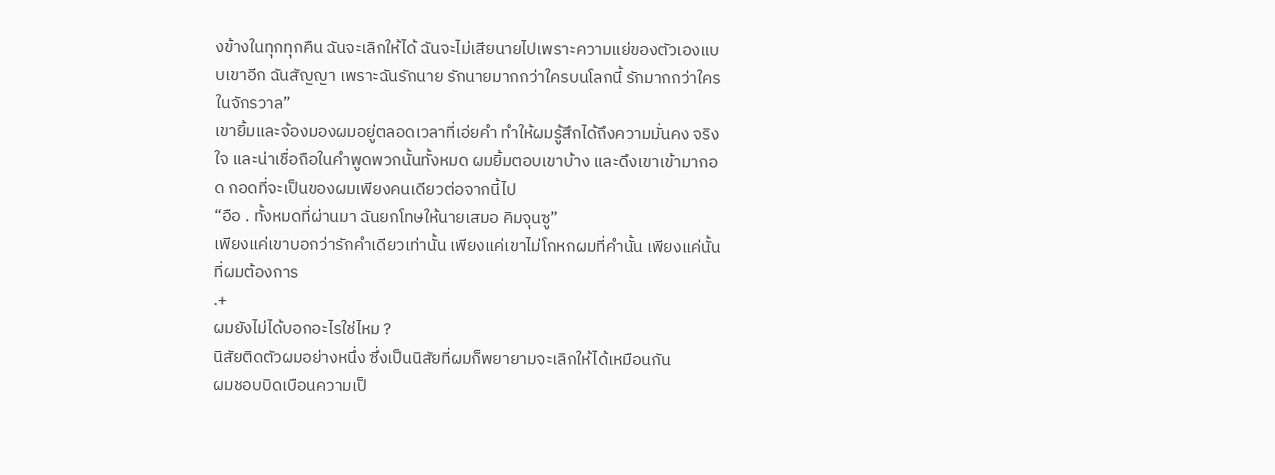งข้างในทุกทุกคืน ฉันจะเลิกให้ได้ ฉันจะไม่เสียนายไปเพราะความแย่ของตัวเองแบบเขาอีก ฉันสัญญา เพราะฉันรักนาย รักนายมากกว่าใครบนโลกนี้ รักมากกว่าใครในจักรวาล”
เขายิ้มและจ้องมองผมอยู่ตลอดเวลาที่เอ่ยคำ ทำให้ผมรู้สึกได้ถึงความมั่นคง จริงใจ และน่าเชื่อถือในคำพูดพวกนั้นทั้งหมด ผมยิ้มตอบเขาบ้าง และดึงเขาเข้ามากอด กอดที่จะเป็นของผมเพียงคนเดียวต่อจากนี้ไป
“อือ . ทั้งหมดที่ผ่านมา ฉันยกโทษให้นายเสมอ คิมจุนซู”
เพียงแค่เขาบอกว่ารักคำเดียวเท่านั้น เพียงแค่เขาไม่โกหกผมที่คำนั้น เพียงแค่นั้น ที่ผมต้องการ
.+
ผมยังไม่ได้บอกอะไรใช่ไหม ?
นิสัยติดตัวผมอย่างหนึ่ง ซึ่งเป็นนิสัยที่ผมก็พยายามจะเลิกให้ได้เหมือนกัน
ผมชอบบิดเบือนความเป็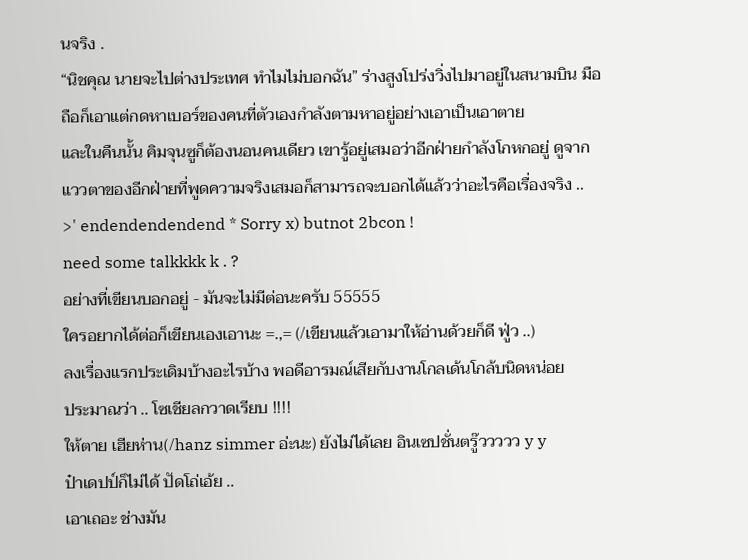นจริง .
“นิชคุณ นายจะไปต่างประเทศ ทำไมไม่บอกฉัน” ร่างสูงโปร่งวิ่งไปมาอยู่ในสนามบิน มือถือก็เอาแต่กดหาเบอร์ของคนที่ตัวเองกำลังตามหาอยู่อย่างเอาเป็นเอาตาย
และในคืนนั้น คิมจุนซูก็ต้องนอนคนเดียว เขารู้อยู่เสมอว่าอีกฝ่ายกำลังโกหกอยู่ ดูจากแววตาของอีกฝ่ายที่พูดความจริงเสมอก็สามารถจะบอกได้แล้วว่าอะไรคือเรื่องจริง ..
>' endendendendend * Sorry x) butnot 2bcon !
need some talkkkk k . ?
อย่างที่เขียนบอกอยู่ - มันจะไม่มีต่อนะครับ 55555
ใครอยากได้ต่อก็เขียนเองเอานะ =.,= (/เขียนแล้วเอามาให้อ่านด้วยก็ดี ฟู่ว ..)
ลงเรื่องแรกประเดิมบ้างอะไรบ้าง พอดีอารมณ์เสียกับงานโกลเด้นโกล้บนิดหน่อย
ประมาณว่า .. โซเชียลกวาดเรียบ !!!!
ให้ตาย เฮียห่าน(/hanz simmer อ่ะนะ) ยังไม่ได้เลย อินเซปชั่นตรู๊ววววว y y
ป๋าเดปป์ก็ไม่ได้ ปัดโถ่เอ้ย ..
เอาเถอะ ช่างมัน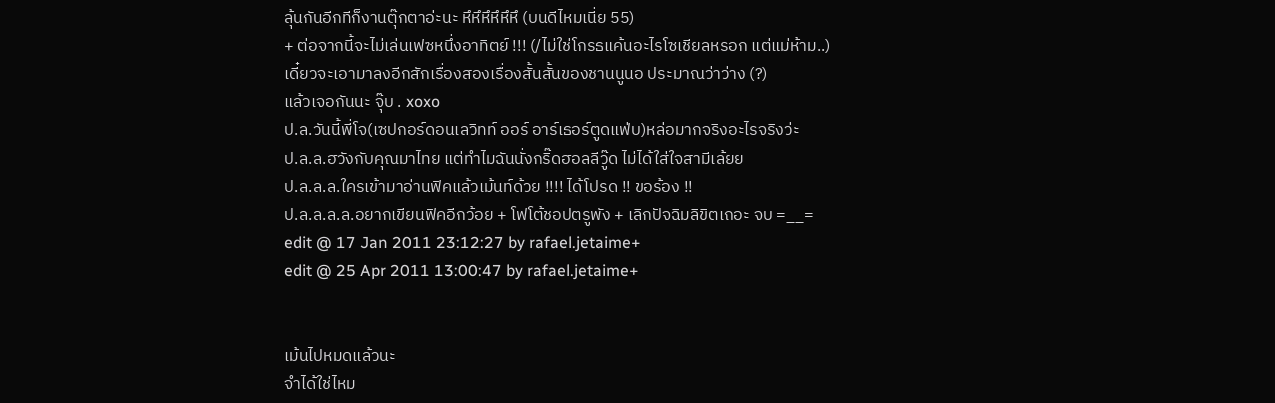ลุ้นกันอีกทีก็งานตุ๊กตาอ่ะนะ หึหึหึหึหึหึ (บนดีไหมเนี่ย 55)
+ ต่อจากนี้จะไม่เล่นเฟซหนึ่งอาทิตย์ !!! (/ไม่ใช่โกรธแค้นอะไรโซเชียลหรอก แต่แม่ห้าม..)
เดี๋ยวจะเอามาลงอีกสักเรื่องสองเรื่องสั้นสั้นของชานนูนอ ประมาณว่าว่าง (?)
แล้วเจอกันนะ จุ๊บ . xoxo
ป.ล.วันนี้พี่โจ(เซปกอร์ดอนเลวิทท์ ออร์ อาร์เธอร์ตูดแฟ่บ)หล่อมากจริงอะไรจริงว่ะ
ป.ล.ล.ฮวังกับคุณมาไทย แต่ทำไมฉันนั่งกริ๊ดฮอลลีวู๊ด ไม่ได้ใส่ใจสามีเล้ยย
ป.ล.ล.ล.ใครเข้ามาอ่านฟิคแล้วเม้นท์ด้วย !!!! ได้โปรด !! ขอร้อง !!
ป.ล.ล.ล.ล.อยากเขียนฟิคอีกว้อย + โฟโต้ชอปตรูพัง + เลิกปัจฉิมลิขิตเถอะ จบ =__=
edit @ 17 Jan 2011 23:12:27 by rafael.jetaime+
edit @ 25 Apr 2011 13:00:47 by rafael.jetaime+


เม้นไปหมดแล้วนะ
จำได้ใช่ไหม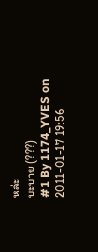หล่ะ
บะบาย (???)
#1 By 1174_YVES on 2011-01-17 19:56